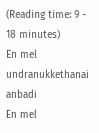(Reading time: 9 - 18 minutes)
En mel undranukkethanai anbadi
En mel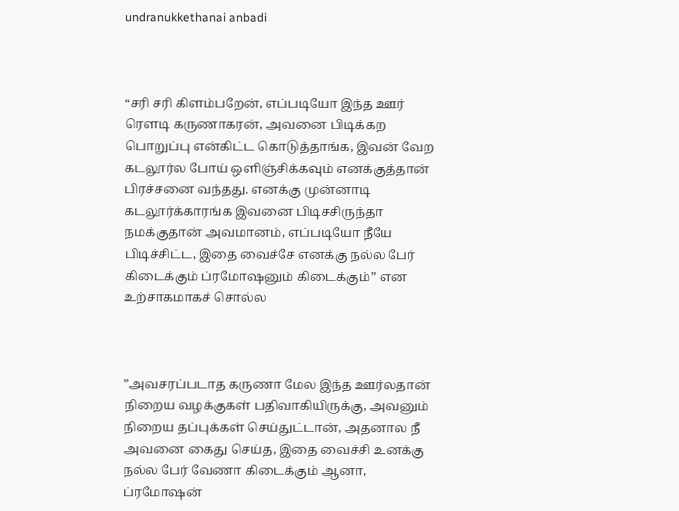undranukkethanai anbadi



“சரி சரி கிளம்பறேன், எப்படியோ இந்த ஊர் ரௌடி கருணாகரன், அவனை பிடிக்கற பொறுப்பு என்கிட்ட கொடுத்தாங்க, இவன் வேற கடலூர்ல போய் ஒளிஞ்சிக்கவும் எனக்குத்தான் பிரச்சனை வந்தது. எனக்கு முன்னாடி கடலூர்க்காரங்க இவனை பிடிசசிருந்தா நமக்குதான் அவமானம், எப்படியோ நீயே பிடிச்சிட்ட, இதை வைச்சே எனக்கு நல்ல பேர் கிடைக்கும் ப்ரமோஷனும் கிடைக்கும்” என உற்சாகமாகச் சொல்ல



”அவசரப்படாத கருணா மேல இந்த ஊர்லதான் நிறைய வழக்குகள் பதிவாகியிருக்கு, அவனும் நிறைய தப்புக்கள் செய்துட்டான், அதனால நீ அவனை கைது செய்த, இதை வைச்சி உனக்கு நல்ல பேர் வேணா கிடைக்கும் ஆனா, ப்ரமோஷன்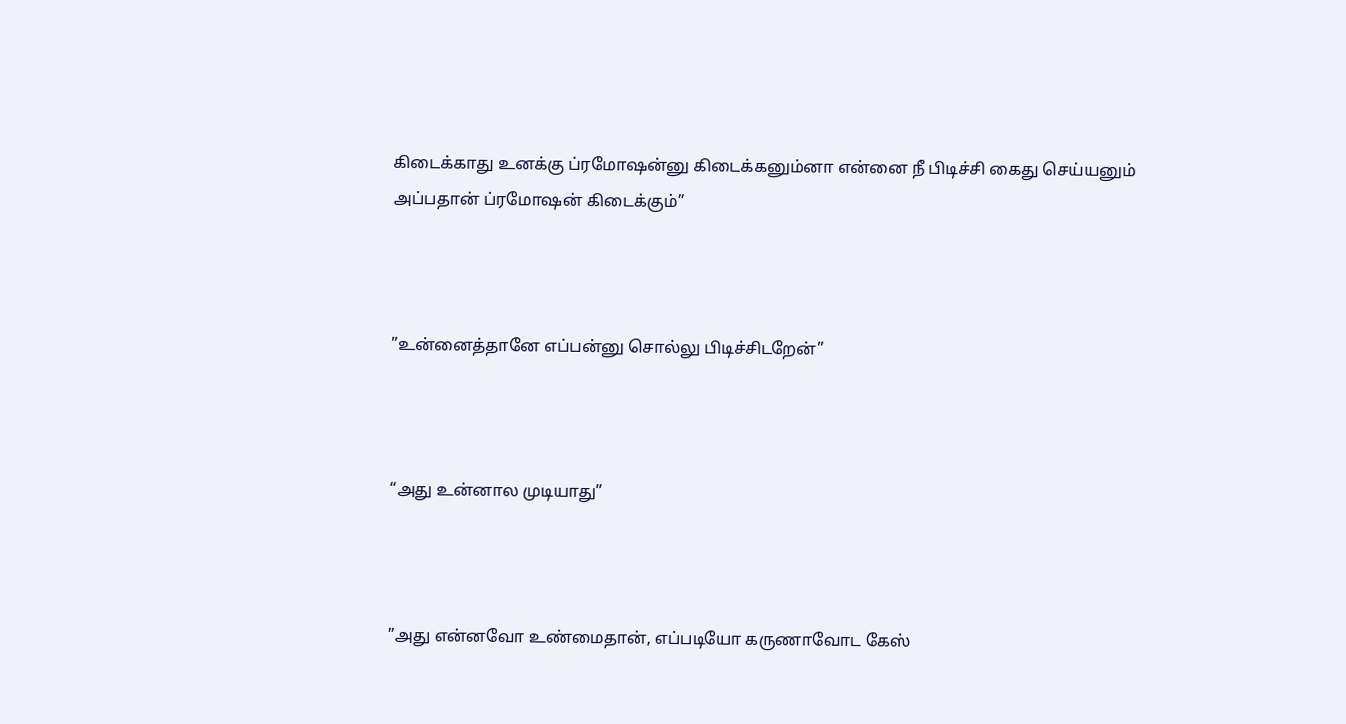கிடைக்காது உனக்கு ப்ரமோஷன்னு கிடைக்கனும்னா என்னை நீ பிடிச்சி கைது செய்யனும் அப்பதான் ப்ரமோஷன் கிடைக்கும்”



”உன்னைத்தானே எப்பன்னு சொல்லு பிடிச்சிடறேன்”



“அது உன்னால முடியாது”



”அது என்னவோ உண்மைதான், எப்படியோ கருணாவோட கேஸ்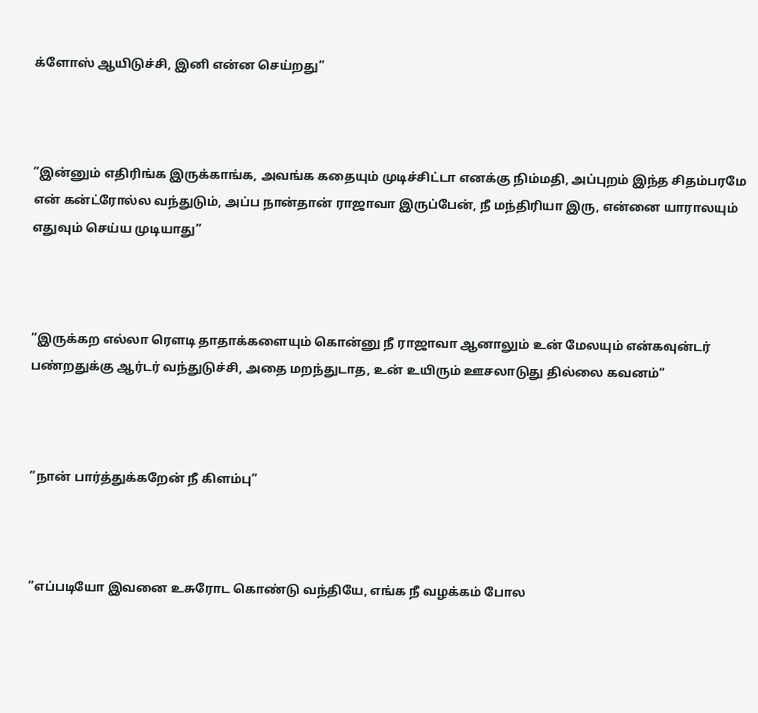க்ளோஸ் ஆயிடுச்சி, இனி என்ன செய்றது”



”இன்னும் எதிரிங்க இருக்காங்க, அவங்க கதையும் முடிச்சிட்டா எனக்கு நிம்மதி, அப்புறம் இந்த சிதம்பரமே என் கன்ட்ரோல்ல வந்துடும், அப்ப நான்தான் ராஜாவா இருப்பேன், நீ மந்திரியா இரு, என்னை யாராலயும் எதுவும் செய்ய முடியாது”



”இருக்கற எல்லா ரௌடி தாதாக்களையும் கொன்னு நீ ராஜாவா ஆனாலும் உன் மேலயும் என்கவுன்டர் பண்றதுக்கு ஆர்டர் வந்துடுச்சி, அதை மறந்துடாத, உன் உயிரும் ஊசலாடுது தில்லை கவனம்“



”நான் பார்த்துக்கறேன் நீ கிளம்பு”



”எப்படியோ இவனை உசுரோட கொண்டு வந்தியே, எங்க நீ வழக்கம் போல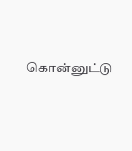கொன்னுட்டு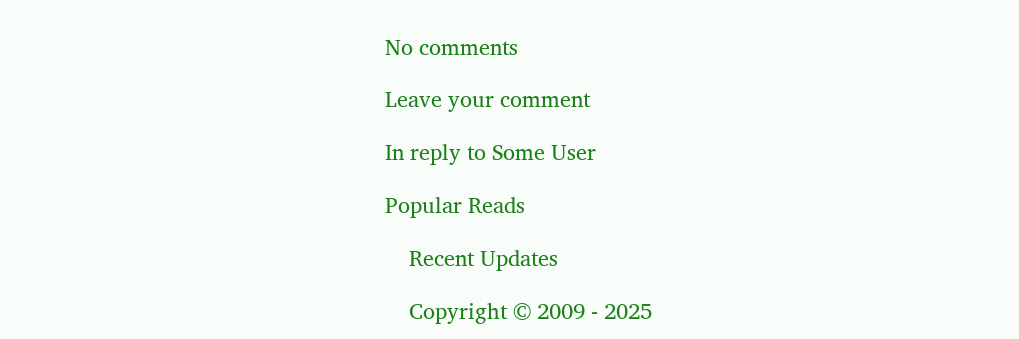No comments

Leave your comment

In reply to Some User

Popular Reads

    Recent Updates

    Copyright © 2009 - 2025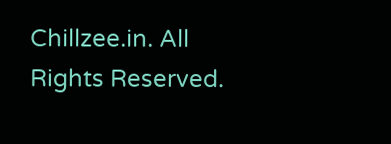Chillzee.in. All Rights Reserved.